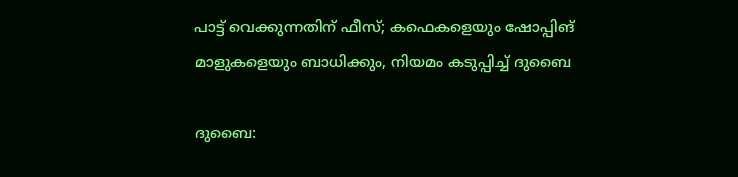പാട്ട് വെക്കുന്നതിന് ഫീസ്; കഫെകളെയും ഷോപ്പിങ് മാളുകളെയും ബാധിക്കും, നിയമം കടുപ്പിച്ച് ദുബൈ

ദുബൈ: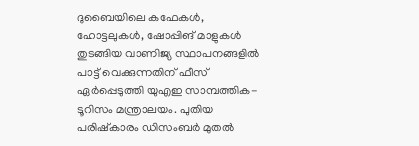ദുബൈയിലെ കഫേകൾ, ഹോട്ടലുകൾ, ഷോപ്പിങ് മാളുകൾ തുടങ്ങിയ വാണിജ്യ സ്ഥാപനങ്ങളിൽ പാട്ട് വെക്കുന്നതിന് ഫീസ് ഏർപ്പെടുത്തി യുഎഇ സാമ്പത്തിക-ടൂറിസം മന്ത്രാലയം. പുതിയ പരിഷ്കാരം ഡിസംബർ മുതൽ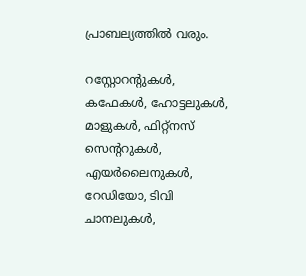പ്രാബല്യത്തിൽ വരും.

റസ്റ്റോറന്റുകൾ, കഫേകൾ, ഹോട്ടലുകൾ, മാളുകൾ, ഫിറ്റ്‌നസ് സെന്ററുകൾ, എയർലൈനുകൾ, റേഡിയോ, ടിവി ചാനലുകൾ,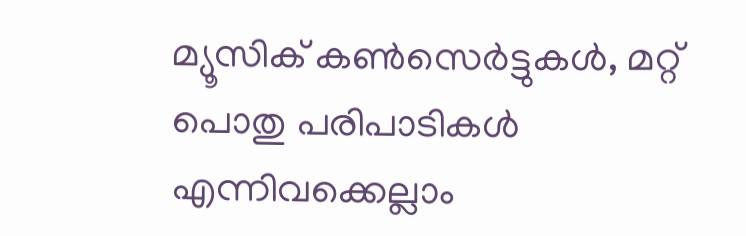മ്യൂസിക് കൺസെർട്ടുകൾ, മറ്റ് പൊതു പരിപാടികൾ എന്നിവക്കെല്ലാം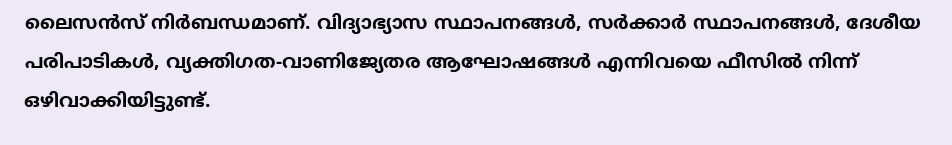ലൈസൻസ് നിർബന്ധമാണ്. വിദ്യാഭ്യാസ സ്ഥാപനങ്ങൾ, സർക്കാർ സ്ഥാപനങ്ങൾ, ദേശീയ പരിപാടികൾ, വ്യക്തിഗത-വാണിജ്യേതര ആഘോഷങ്ങൾ എന്നിവയെ ഫീസിൽ നിന്ന് ഒഴിവാക്കിയിട്ടുണ്ട്.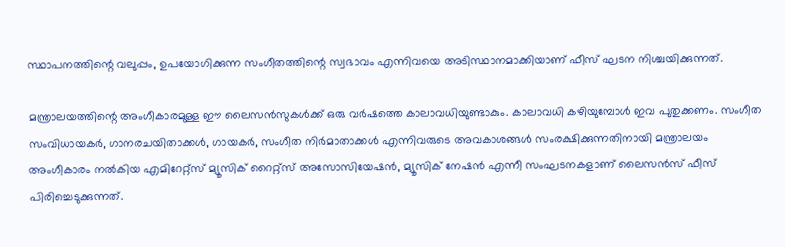സ്ഥാപനത്തിന്റെ വലുപ്പം, ഉപയോഗിക്കുന്ന സംഗീതത്തിന്റെ സ്വഭാവം എന്നിവയെ അടിസ്ഥാനമാക്കിയാണ് ഫീസ് ഘടന നിശ്ചയിക്കുന്നത്.

മന്ത്രാലയത്തിന്റെ അംഗീകാരമുള്ള ഈ ലൈസൻസുകൾക്ക് ഒരു വർഷത്തെ കാലാവധിയുണ്ടാകും. കാലാവധി കഴിയുമ്പോൾ ഇവ പുതുക്കണം. സംഗീത സംവിധായകർ, ഗാനരചയിതാക്കൾ, ഗായകർ, സംഗീത നിർമാതാക്കൾ എന്നിവരുടെ അവകാശങ്ങൾ സംരക്ഷിക്കുന്നതിനായി മന്ത്രാലയം അംഗീകാരം നൽകിയ എമിറേറ്റ്സ് മ്യൂസിക് റൈറ്റ്സ് അസോസിയേഷൻ, മ്യൂസിക് നേഷൻ എന്നീ സംഘടനകളാണ് ലൈസൻസ് ഫീസ് പിരിച്ചെടുക്കുന്നത്.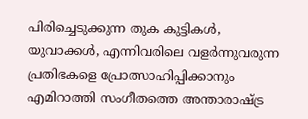പിരിച്ചെടുക്കുന്ന തുക കുട്ടികൾ, യുവാക്കൾ, എന്നിവരിലെ വളർന്നുവരുന്ന പ്രതിഭകളെ പ്രോത്സാഹിപ്പിക്കാനും എമിറാത്തി സംഗീതത്തെ അന്താരാഷ്ട്ര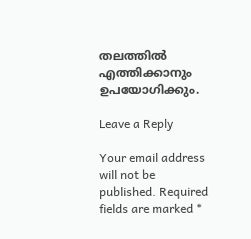തലത്തിൽ എത്തിക്കാനും ഉപയോഗിക്കും.

Leave a Reply

Your email address will not be published. Required fields are marked *